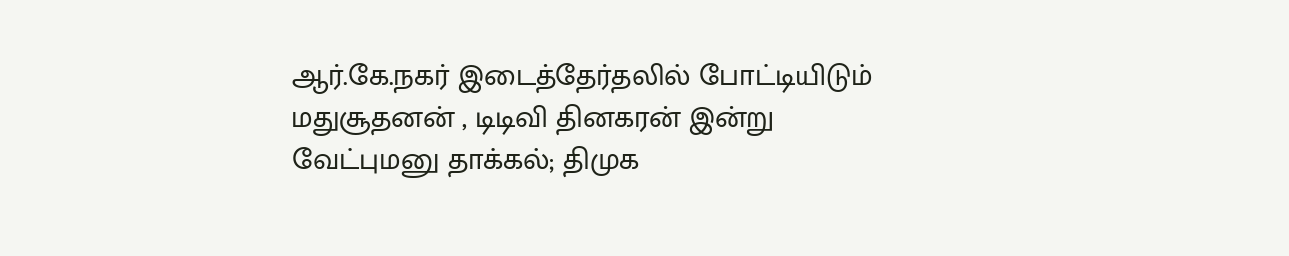ஆர்.கே.நகர் இடைத்தேர்தலில் போட்டியிடும் மதுசூதனன் , டிடிவி தினகரன் இன்று வேட்புமனு தாக்கல்; திமுக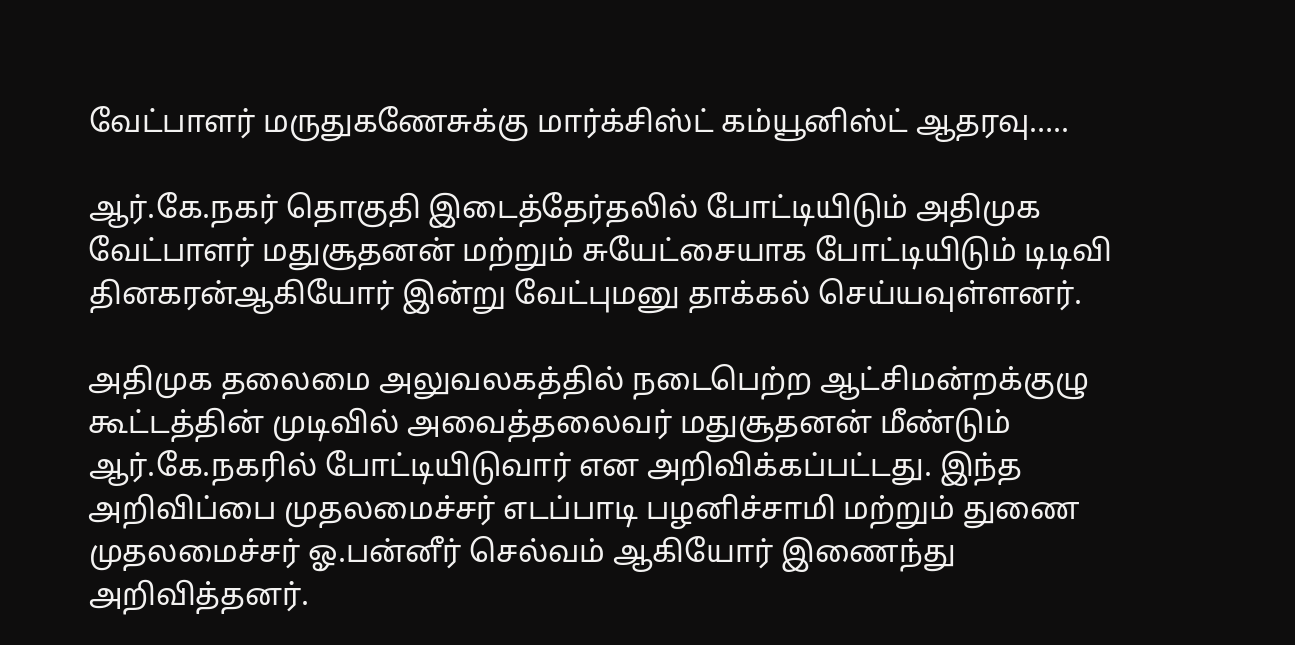வேட்பாளர் மருதுகணேசுக்கு மார்க்சிஸ்ட் கம்யூனிஸ்ட் ஆதரவு…..

ஆர்.கே.நகர் தொகுதி இடைத்தேர்தலில் போட்டியிடும் அதிமுக வேட்பாளர் மதுசூதனன் மற்றும் சுயேட்சையாக போட்டியிடும் டிடிவி தினகரன்ஆகியோர் இன்று வேட்புமனு தாக்கல் செய்யவுள்ளனர்.

அதிமுக தலைமை அலுவலகத்தில் நடைபெற்ற ஆட்சிமன்றக்குழு கூட்டத்தின் முடிவில் அவைத்தலைவர் மதுசூதனன் மீண்டும் ஆர்.கே.நகரில் போட்டியிடுவார் என அறிவிக்கப்பட்டது. இந்த அறிவிப்பை முதலமைச்சர் எடப்பாடி பழனிச்சாமி மற்றும் துணை முதலமைச்சர் ஓ.பன்னீர் செல்வம் ஆகியோர் இணைந்து அறிவித்தனர்.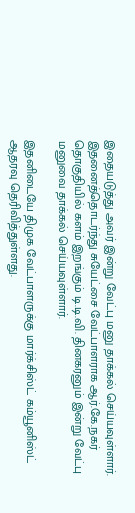இதையடுத்து அவர் இன்று வேட்பு மனு தாக்கல் செய்யவுள்ளார். இதனைத்தொடர்ந்து சுயேட்சை வேட்பாளராக ஆர்.கே.நகர் தொகுதியில் களம் இறங்கும் டி.டி.வி. தினகரனும் இன்று வேட்பு மனுவை தாக்கல் செய்யவுள்ளார்.

இதனிடையே திமுக வேட்பாளருக்கு மார்க்சிஸ்ட் கம்யூனிஸ்ட் ஆதரவு தெரிவித்துள்ளது.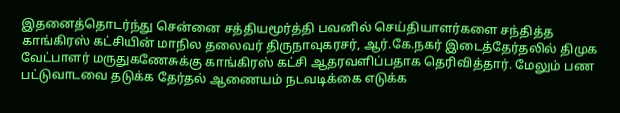இதனைத்தொடர்ந்து சென்னை சத்தியமூர்த்தி பவனில் செய்தியாளர்களை சந்தித்த காங்கிரஸ் கட்சியின் மாநில தலைவர் திருநாவுகரசர், ஆர்.கே.நகர் இடைத்தேர்தலில் திமுக வேட்பாளர் மருதுகணேசுக்கு காங்கிரஸ் கட்சி ஆதரவளிப்பதாக தெரிவித்தார். மேலும் பண பட்டுவாடவை தடுக்க தேர்தல் ஆணையம் நடவடிக்கை எடுக்க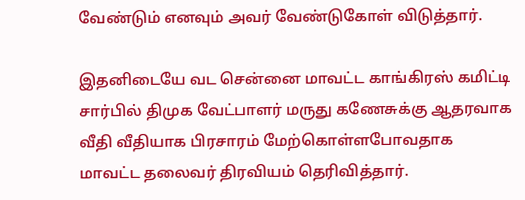வேண்டும் எனவும் அவர் வேண்டுகோள் விடுத்தார்.

இதனிடையே வட சென்னை மாவட்ட காங்கிரஸ் கமிட்டி சார்பில் திமுக வேட்பாளர் மருது கணேசுக்கு ஆதரவாக வீதி வீதியாக பிரசாரம் மேற்கொள்ளபோவதாக மாவட்ட தலைவர் திரவியம் தெரிவித்தார்.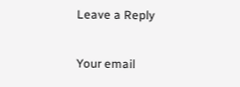Leave a Reply

Your email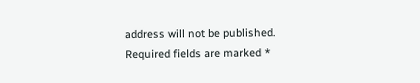address will not be published. Required fields are marked *